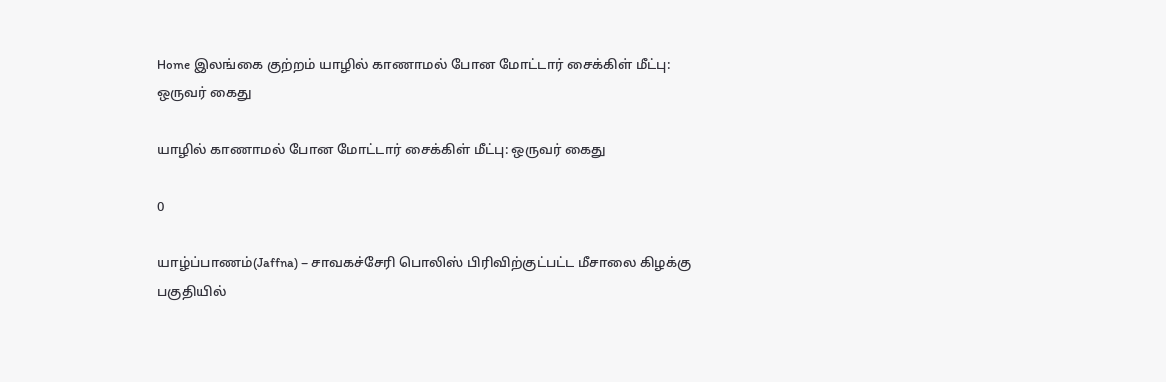Home இலங்கை குற்றம் யாழில் காணாமல் போன மோட்டார் சைக்கிள் மீட்பு: ஒருவர் கைது

யாழில் காணாமல் போன மோட்டார் சைக்கிள் மீட்பு: ஒருவர் கைது

0

யாழ்ப்பாணம்(Jaffna) – சாவகச்சேரி பொலிஸ் பிரிவிற்குட்பட்ட மீசாலை கிழக்கு பகுதியில்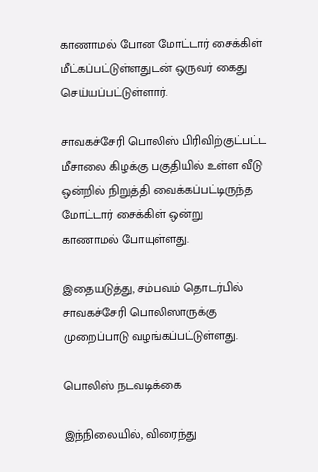காணாமல் போன மோட்டார் சைக்கிள் மீட்கப்பட்டுள்ளதுடன் ஒருவர் கைது செய்யப்பட்டுள்ளார்.

சாவகச்சேரி பொலிஸ் பிரிவிற்குட்பட்ட மீசாலை கிழக்கு பகுதியில் உள்ள வீடு ஒன்றில் நிறுத்தி வைக்கப்பட்டிருந்த மோட்டார் சைக்கிள் ஒன்று
காணாமல் போயுள்ளது.

இதையடுத்து, சம்பவம் தொடர்பில் சாவகச்சேரி பொலிஸாருக்கு முறைப்பாடு வழங்கப்பட்டுள்ளது.

பொலிஸ் நடவடிக்கை

இந்நிலையில், விரைந்து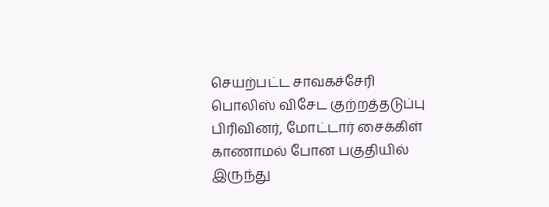செயற்பட்ட சாவகச்சேரி பொலிஸ் விசேட குற்றத்தடுப்பு
பிரிவினர், மோட்டார் சைக்கிள் காணாமல் போன பகுதியில் இருந்து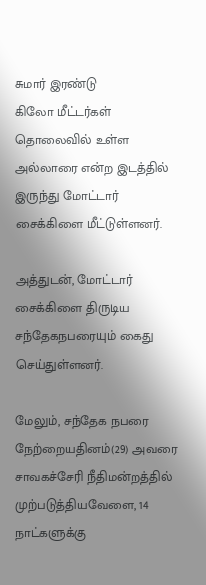சுமார் இரண்டு
கிலோ மீட்டர்கள் தொலைவில் உள்ள அல்லாரை என்ற இடத்தில் இருந்து மோட்டார்
சைக்கிளை மீட்டுள்ளனர்.

அத்துடன், மோட்டார் சைக்கிளை திருடிய சந்தேகநபரையும் கைது
செய்துள்ளனர்.

மேலும், சந்தேக நபரை நேற்றையதினம்(29) அவரை சாவகச்சேரி நீதிமன்றத்தில் முற்படுத்தியவேளை, 14
நாட்களுக்கு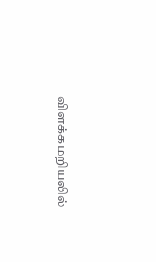விளக்கமறியலில்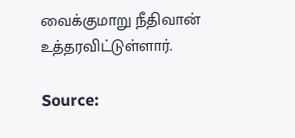வைக்குமாறு நீதிவான் உத்தரவிட்டுள்ளார்.

Source: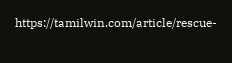https://tamilwin.com/article/rescue-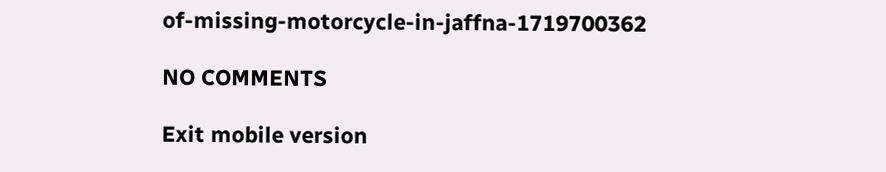of-missing-motorcycle-in-jaffna-1719700362

NO COMMENTS

Exit mobile version